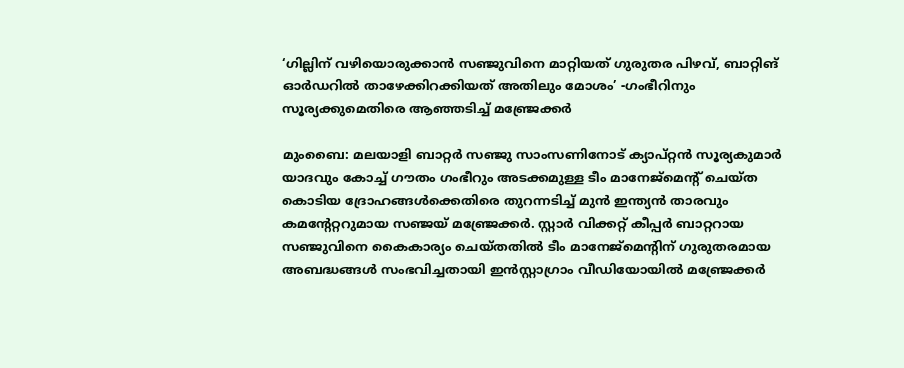‘ഗില്ലിന് വഴിയൊരുക്കാൻ സഞ്ജുവിനെ മാറ്റിയത് ഗുരുതര പിഴവ്, ബാറ്റിങ് ഓർഡറിൽ താഴേക്കിറക്കിയത് അതിലും മോശം’ -ഗംഭീറിനും സൂര്യക്കുമെതിരെ ആഞ്ഞടിച്ച് മഞ്ജ്രേക്കർ

മുംബൈ: മലയാളി ബാറ്റർ സഞ്ജു സാംസണിനോട് ക്യാപ്റ്റൻ സൂര്യകുമാർ യാദവും കോച്ച് ഗൗതം ഗംഭീറും അടക്കമുള്ള ടീം മാനേജ്മെന്റ് ചെയ്ത കൊടിയ ദ്രോഹങ്ങൾക്കെതിരെ തുറന്നടിച്ച് മുൻ ഇന്ത്യൻ താരവും കമന്റേറ്ററുമായ സഞ്ജയ് മഞ്ജ്രേക്കർ. സ്റ്റാർ വിക്കറ്റ് കീപ്പർ ബാറ്ററായ സഞ്ജുവിനെ കൈകാര്യം ചെയ്തതിൽ ടീം മാനേജ്‌മെന്റിന് ഗുരുതരമായ അബദ്ധങ്ങൾ സംഭവിച്ചതായി ഇൻസ്റ്റാഗ്രാം വീഡിയോയിൽ മഞ്ജ്രേക്കർ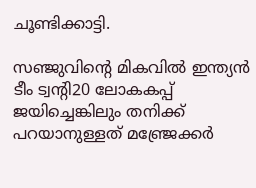ചൂണ്ടിക്കാട്ടി.

സഞ്ജുവിന്റെ മികവിൽ ഇന്ത്യൻ ടീം ട്വന്റി20 ലോകകപ്പ് ജയിച്ചെങ്കിലും തനിക്ക് പറയാനുള്ളത് മഞ്ജ്രേക്കർ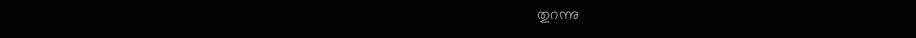തുറന്നു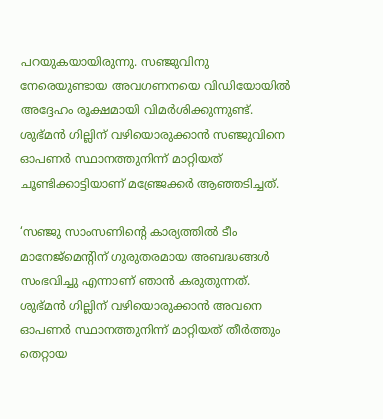പറയുകയായിരുന്നു. സഞ്ജുവിനു നേരെയുണ്ടായ അവഗണനയെ വിഡിയോയിൽ അദ്ദേഹം രൂക്ഷമായി വിമർശിക്കുന്നുണ്ട്. ശുഭ്മൻ ഗില്ലിന് വഴിയൊരുക്കാൻ സഞ്ജുവിനെ ഓപണർ സ്ഥാനത്തുനിന്ന് മാറ്റിയത് ചൂണ്ടിക്കാട്ടിയാണ് മഞ്ജ്രേക്കർ ആഞ്ഞടിച്ചത്.

‘സഞ്ജു സാംസണിന്റെ കാര്യത്തിൽ ടീം മാനേജ്മെന്റിന് ഗുരുതരമായ അബദ്ധങ്ങൾ സംഭവിച്ചു എന്നാണ് ഞാൻ കരുതുന്നത്. ശുഭ്മൻ ഗില്ലിന് വഴിയൊരുക്കാൻ അവനെ ഓപണർ സ്ഥാനത്തുനിന്ന് മാറ്റിയത് തീർത്തും തെറ്റായ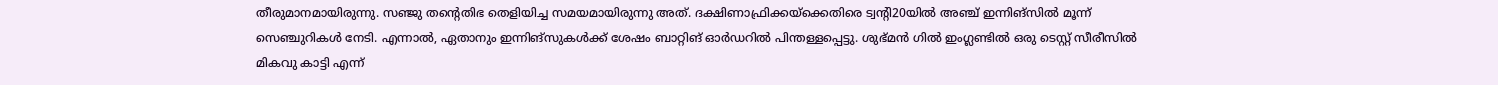തീരുമാനമായിരുന്നു. സഞ്ജു തന്റെതിഭ തെളിയിച്ച സമയമായിരുന്നു അത്. ദക്ഷിണാഫ്രിക്കയ്‌ക്കെതിരെ ട്വന്റി20യിൽ അഞ്ച് ഇന്നിങ്സിൽ മൂന്ന് സെഞ്ചുറികൾ നേടി. എന്നാൽ, ഏതാനും ഇന്നിങ്സുകൾക്ക് ശേഷം ബാറ്റിങ് ഓർഡറിൽ പിന്തള്ളപ്പെട്ടു. ശുഭ്മൻ ഗിൽ ഇംഗ്ലണ്ടിൽ ഒരു ടെസ്റ്റ് സീരീസിൽ മികവു കാട്ടി എന്ന്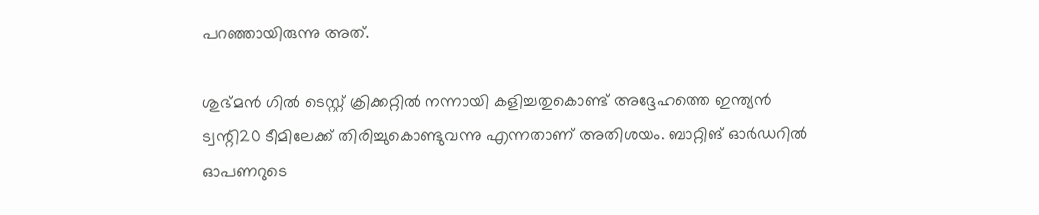പറഞ്ഞായിരുന്നു അത്.

ശുഭ്മൻ ഗിൽ ടെസ്റ്റ് ക്രിക്കറ്റിൽ നന്നായി കളിച്ചതുകൊണ്ട് അദ്ദേഹത്തെ ഇന്ത്യൻ ട്വന്റി20 ടീമിലേക്ക് തിരിച്ചുകൊണ്ടുവന്നു എന്നതാണ് അതിശയം. ബാറ്റിങ് ഓർഡറിൽ ഓപണറുടെ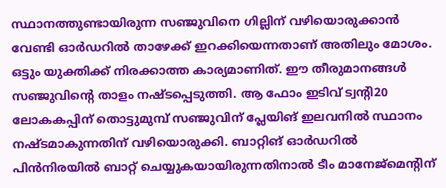സ്ഥാനത്തുണ്ടായിരുന്ന സഞ്ജുവിനെ ഗില്ലിന് വഴിയൊരുക്കാൻ വേണ്ടി ഓർഡറിൽ താഴേക്ക് ഇറക്കിയെന്നതാണ് അതിലും മോശം. ഒട്ടും യുക്തിക്ക് നിരക്കാത്ത കാര്യമാണിത്. ഈ തീരുമാനങ്ങൾ സഞ്ജുവിന്റെ താളം നഷ്ടപ്പെടുത്തി. ആ ഫോം ഇടിവ് ട്വന്റി20 ലോകകപ്പിന് തൊട്ടുമുമ്പ് സഞ്ജുവിന് പ്ലേയിങ് ഇലവനിൽ സ്ഥാനം നഷ്ടമാകുന്നതിന് വഴിയൊരുക്കി. ബാറ്റിങ് ഓർഡറിൽ പിൻനിരയിൽ ബാറ്റ് ചെയ്യുകയായിരുന്നതിനാൽ ടീം മാനേജ്മെന്റിന്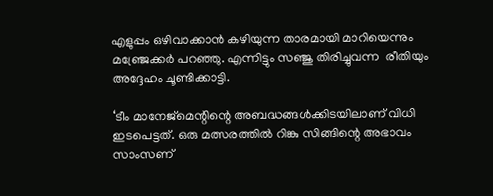എളുപ്പം ഒഴിവാക്കാൻ കഴിയുന്ന താരമായി മാറിയെന്നും മഞ്ജ്രേക്കർ പറഞ്ഞു. എന്നിട്ടും സഞ്ജു തിരിച്ചുവന്ന  രീതിയും അദ്ദേഹം ചൂണ്ടിക്കാട്ടി.

‘ടീം മാനേജ്മെന്റിന്റെ അബദ്ധങ്ങൾക്കിടയിലാണ് വിധി ഇടപെട്ടത്. ഒരു മത്സരത്തിൽ റിങ്കു സിങ്ങിന്റെ അഭാവം സാംസണ്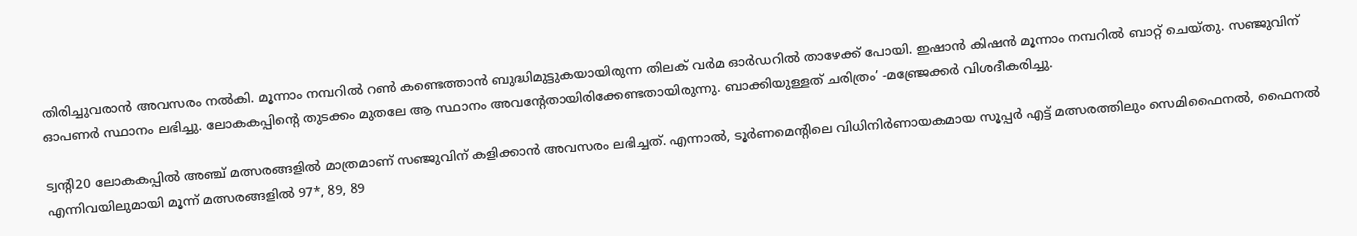തിരിച്ചുവരാൻ അവസരം നൽകി. മൂന്നാം നമ്പറിൽ റൺ കണ്ടെത്താൻ ബുദ്ധിമുട്ടുകയായിരുന്ന തിലക് വർമ ഓർഡറിൽ താഴേക്ക് പോയി. ഇഷാൻ കിഷൻ മൂന്നാം നമ്പറിൽ ബാറ്റ് ചെയ്തു. സഞ്ജുവിന് ഓപണർ സ്ഥാനം ലഭിച്ചു. ലോകകപ്പിന്റെ തുടക്കം മുതലേ ആ സ്ഥാനം അവന്റേതായിരിക്കേണ്ടതായിരുന്നു. ബാക്കിയുള്ളത് ചരിത്രം’ -മഞ്ജ്രേക്കർ വിശദീകരിച്ചു.

ട്വന്റി20 ലോകകപ്പിൽ അഞ്ച് മത്സരങ്ങളിൽ മാത്രമാണ് സഞ്ജുവിന് കളിക്കാൻ അവസരം ലഭിച്ചത്. എന്നാൽ, ടൂർണമെന്റിലെ വിധിനിർണായകമായ സൂപ്പർ എട്ട് മത്സരത്തിലും സെമിഫൈനൽ, ഫൈനൽ എന്നിവയിലുമായി മൂന്ന് മത്സരങ്ങളിൽ 97*, 89, 89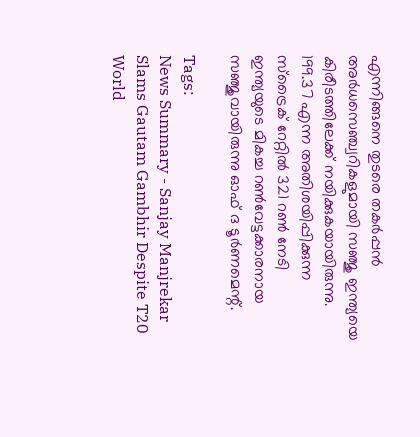എന്നിങ്ങനെ തുടരെ തകർപ്പൻ അർധസെഞ്ച്വറികളുമായി സഞ്ജു ഇന്ത്യയെ കിരീടത്തിലേക്ക് നയിക്കുകയായിരുന്നു. 199.37 എന്ന അതിശയിപ്പിക്കുന്ന സ്ട്രൈക് റേറ്റിൽ 321 റൺ നേടി ഇന്ത്യയുടെ മികച്ച റൺവേട്ടക്കാരനായ സഞ്ജുവായിരുന്നു ഓഫ് ദ ടൂർണമെന്റ്.

Tags:
News Summary - Sanjay Manjrekar Slams Gautam Gambhir Despite T20 World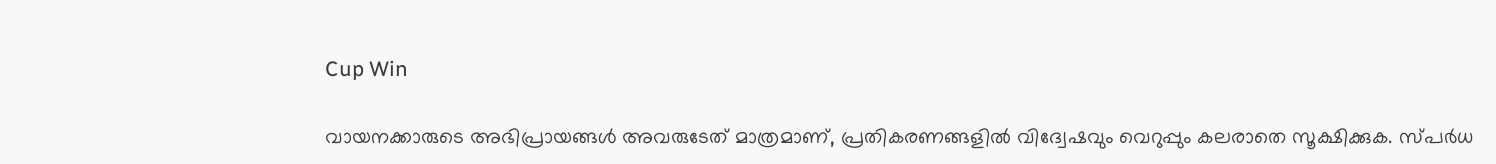Cup Win

വായനക്കാരുടെ അഭിപ്രായങ്ങള്‍ അവരുടേത് മാത്രമാണ്, പ്രതികരണങ്ങളിൽ വിദ്വേഷവും വെറുപ്പും കലരാതെ സൂക്ഷിക്കുക. സ്പർധ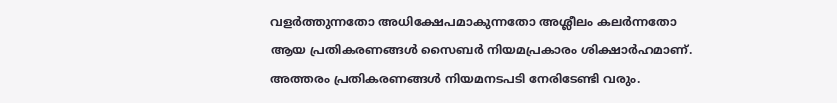വളർത്തുന്നതോ അധിക്ഷേപമാകുന്നതോ അശ്ലീലം കലർന്നതോ ആയ പ്രതികരണങ്ങൾ സൈബർ നിയമപ്രകാരം ശിക്ഷാർഹമാണ്. അത്തരം പ്രതികരണങ്ങൾ നിയമനടപടി നേരിടേണ്ടി വരും.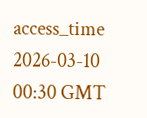access_time 2026-03-10 00:30 GMT